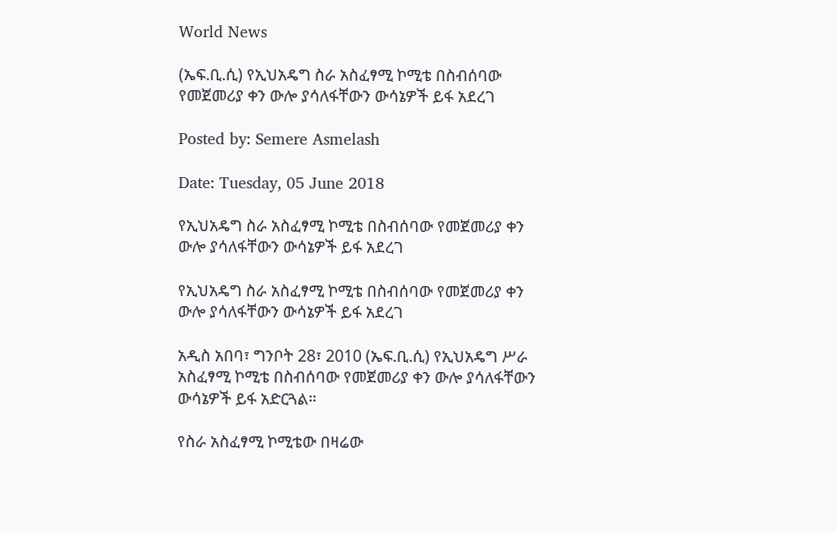World News

(ኤፍ.ቢ.ሲ) የኢህአዴግ ስራ አስፈፃሚ ኮሚቴ በስብሰባው የመጀመሪያ ቀን ውሎ ያሳለፋቸውን ውሳኔዎች ይፋ አደረገ

Posted by: Semere Asmelash

Date: Tuesday, 05 June 2018

የኢህአዴግ ስራ አስፈፃሚ ኮሚቴ በስብሰባው የመጀመሪያ ቀን ውሎ ያሳለፋቸውን ውሳኔዎች ይፋ አደረገ

የኢህአዴግ ስራ አስፈፃሚ ኮሚቴ በስብሰባው የመጀመሪያ ቀን ውሎ ያሳለፋቸውን ውሳኔዎች ይፋ አደረገ

አዲስ አበባ፣ ግንቦት 28፣ 2010 (ኤፍ.ቢ.ሲ) የኢህአዴግ ሥራ አስፈፃሚ ኮሚቴ በስብሰባው የመጀመሪያ ቀን ውሎ ያሳለፋቸውን ውሳኔዎች ይፋ አድርጓል።

የስራ አስፈፃሚ ኮሚቴው በዛሬው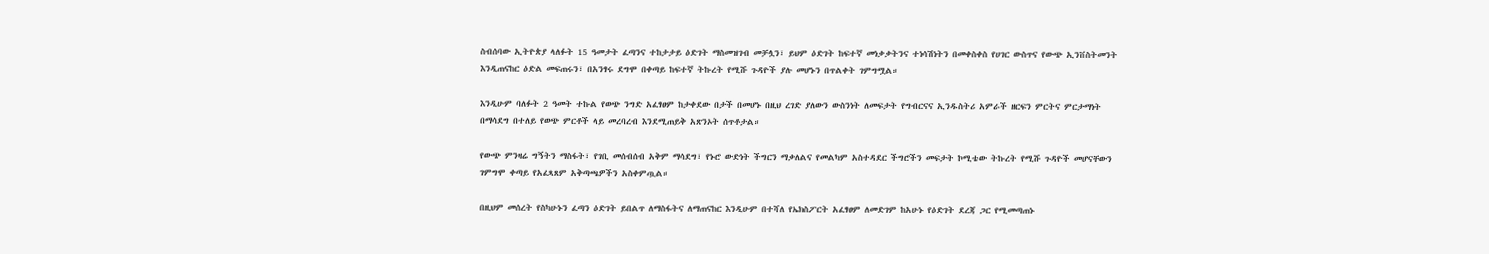ስብሰባው ኢትዮጵያ ላለፉት 15 ዓመታት ፈጣንና ተከታታይ ዕድገት ማስመዝገብ መቻሏን፣ ይህም ዕድገት ከፍተኛ መነቃቃትንና ተነሳሽነትን በመቀስቀስ የሀገር ውስጥና የውጭ ኢንቨስትመንት እንዲጠናከር ዕድል መፍጠሩን፣ በአንፃሩ ደግሞ በቀጣይ ከፍተኛ ትኩረት የሚሹ ጉዳዮች ያሉ መሆኑን በጥልቀት ገምግሟል።

እንዲሁም ባለፉት 2 ዓመት ተኩል የወጭ ንግድ አፈፃፀም ከታቀደው በታች በመሆኑ በዚህ ረገድ ያለውን ውስንነት ለመፍታት የግብርናና ኢንዱስትሪ አምራች ዘርፍን ምርትና ምርታማነት በማሳደግ በተለይ የወጭ ምርቶች ላይ መረባረብ እንደሚጠይቅ አጽንኦት ሰጥቶታል።

የውጭ ምንዛሬ ግኝትን ማስፋት፣ የገቢ መሰብሰብ አቅም ማሳደግ፣ የኑሮ ውድነት ችግርን ማቃለልና የመልካም አስተዳደር ችግሮችን መፍታት ኮሚቴው ትኩረት የሚሹ ጉዳዮች መሆናቸውን ገምግሞ ቀጣይ የአፈጻጸም አቅጣጫዎችን አስቀምጧል።

በዚህም መሰረት የስካሁኑን ፈጣን ዕድገት ይበልጥ ለማስፋትና ለማጠናከር እንዲሁም በተሻለ የኤክስፖርት አፈፃፀም ለመድገም ከአሁኑ የዕድገት ደረጃ ጋር የሚመጣጠኑ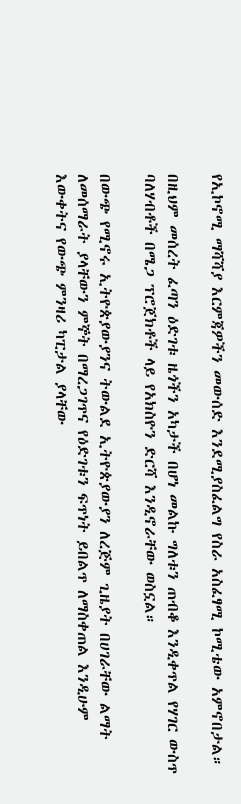የኢኮኖሚ ማሻሻያ እርምጃዎችን መውሰድ እንደሚያስፈልግ የስራ አስፈፃሚ ኮሚቴው አምኖበታል።

በዚህም መሰረት ፈጣን ዕድገቱ ዜጎችን አካታች በሆነ መልኩ ግለቱን ጠብቆ እንዲቀጥል የሃገር ውስጥ ባለሃብቶች በሜጋ ፕሮጀክቶች ላይ የአክስዮን ድርሻ እንዲኖራቸው ወስኗል።

በውጭ የሚኖሩ ኢትዮጵያውያንና ትውልደ ኢትዮጵያውያን ለረጅም ጊዜያት በሀገራቸው ልማት ለመሰማራት ያላቸውን ምኞት በማረጋገጥና የዕድገቱን ፍጥነት ይበልጥ ለማስቀጠል እንዲሁም እውቀትና የውጭ ምንዛሪ ካፒታል ያላቸው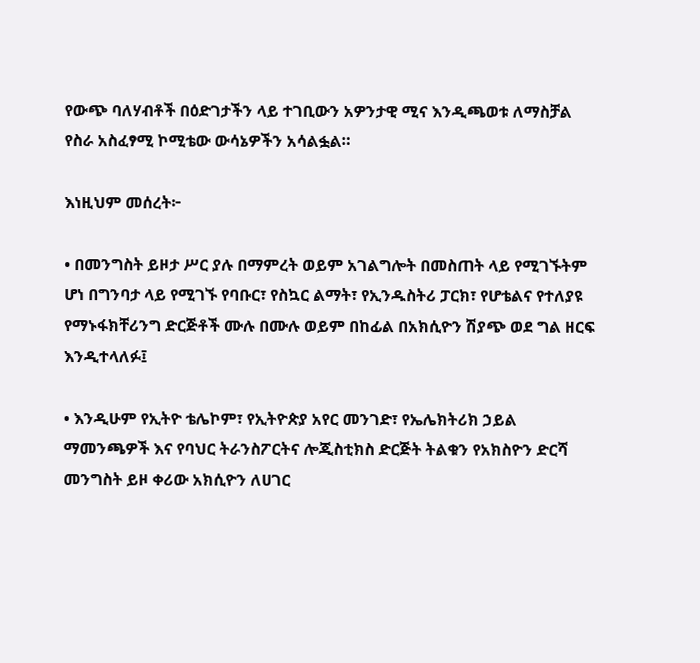የውጭ ባለሃብቶች በዕድገታችን ላይ ተገቢውን አዎንታዊ ሚና እንዲጫወቱ ለማስቻል የስራ አስፈፃሚ ኮሚቴው ውሳኔዎችን አሳልፏል።

እነዚህም መሰረት፦

• በመንግስት ይዞታ ሥር ያሉ በማምረት ወይም አገልግሎት በመስጠት ላይ የሚገኙትም ሆነ በግንባታ ላይ የሚገኙ የባቡር፣ የስኳር ልማት፣ የኢንዱስትሪ ፓርክ፣ የሆቴልና የተለያዩ የማኑፋክቸሪንግ ድርጅቶች ሙሉ በሙሉ ወይም በከፊል በአክሲዮን ሽያጭ ወደ ግል ዘርፍ እንዲተላለፉ፤

• እንዲሁም የኢትዮ ቴሌኮም፣ የኢትዮጵያ አየር መንገድ፣ የኤሌክትሪክ ኃይል ማመንጫዎች እና የባህር ትራንስፖርትና ሎጂስቲክስ ድርጅት ትልቁን የአክስዮን ድርሻ መንግስት ይዞ ቀሪው አክሲዮን ለሀገር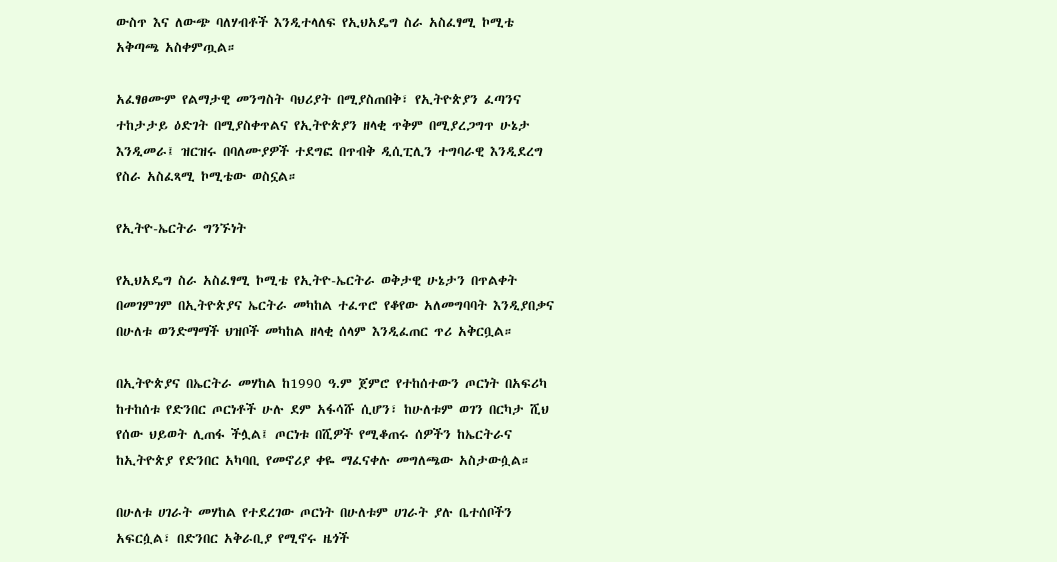ውስጥ እና ለውጭ ባለሃብቶች እንዲተላለፍ የኢህአዴግ ስራ አስፈፃሚ ኮሚቴ አቅጣጫ አስቀምጧል።

አፈፃፀሙም የልማታዊ መንግስት ባህሪያት በሚያስጠበቅ፣ የኢትዮጵያን ፈጣንና ተከታታይ ዕድገት በሚያስቀጥልና የኢትዮጵያን ዘላቂ ጥቅም በሚያረጋግጥ ሁኔታ እንዲመራ፤ ዝርዝሩ በባለሙያዎች ተደግፎ በጥብቅ ዲሲፒሊን ተግባራዊ እንዲደረግ የስራ አስፈጻሚ ኮሚቴው ወስኗል።

የኢትዮ-ኤርትራ ግንኙነት

የኢህአዴግ ስራ አስፈፃሚ ኮሚቴ የኢትዮ-ኤርትራ ወቅታዊ ሁኔታን በጥልቀት በመገምገም በኢትዮጵያና ኤርትራ መካከል ተፈጥሮ የቆየው አለመግባባት እንዲያበቃና በሁለቱ ወንድማማች ህዝቦች መካከል ዘላቂ ሰላም እንዲፈጠር ጥሪ አቅርቧል።

በኢትዮጵያና በኤርትራ መሃከል ከ1990 ዓ.ም ጀምሮ የተከሰተውን ጦርነት በአፍሪካ ከተከሰቱ የድንበር ጦርነቶች ሁሉ ደም አፋሳሹ ሲሆን፣ ከሁለቱም ወገን በርካታ ሺህ የሰው ህይወት ሊጠፋ ችሏል፤ ጦርነቱ በሺዎች የሚቆጠሩ ሰዎችን ከኤርትራና ከኢትዮጵያ የድንበር አካባቢ የመኖሪያ ቀዬ ማፈናቀሉ መግለጫው አስታውሷል።

በሁለቱ ሀገራት መሃከል የተደረገው ጦርነት በሁለቱም ሀገራት ያሉ ቤተሰቦችን አፍርሷል፣ በድንበር አቅራቢያ የሚኖሩ ዜጎች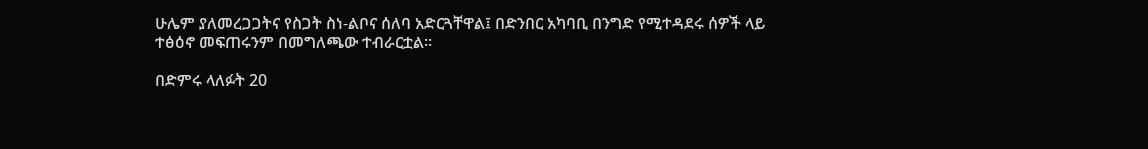ሁሌም ያለመረጋጋትና የስጋት ስነ-ልቦና ሰለባ አድርጓቸዋል፤ በድንበር አካባቢ በንግድ የሚተዳደሩ ሰዎች ላይ ተፅዕኖ መፍጠሩንም በመግለጫው ተብራርቷል።

በድምሩ ላለፉት 20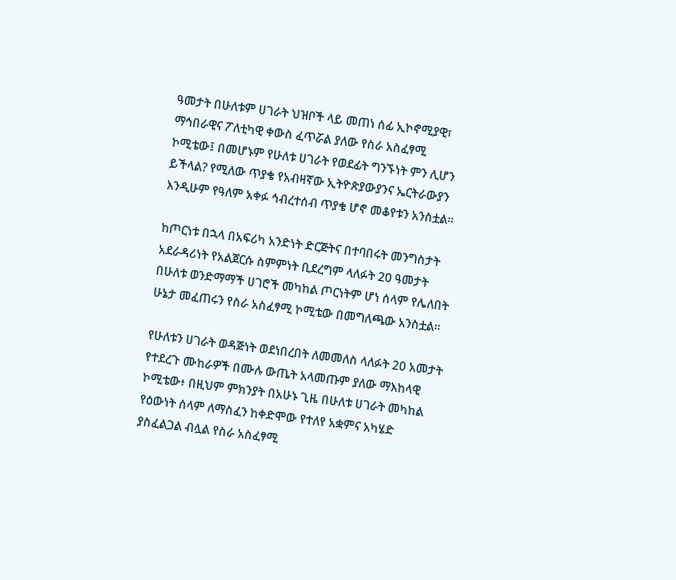ዓመታት በሁለቱም ሀገራት ህዝቦች ላይ መጠነ ሰፊ ኢኮኖሚያዊ፣ ማኅበራዊና ፖለቲካዊ ቀውስ ፈጥሯል ያለው የስራ አስፈፃሚ ኮሚቴው፤ በመሆኑም የሁለቱ ሀገራት የወደፊት ግንኙነት ምን ሊሆን ይችላል? የሚለው ጥያቄ የአብዛኛው ኢትዮጵያውያንና ኤርትራውያን እንዲሁም የዓለም አቀፉ ኅብረተሰብ ጥያቄ ሆኖ መቆየቱን አንስቷል።

ከጦርነቱ በኋላ በአፍሪካ አንድነት ድርጅትና በተባበሩት መንግስታት አደራዳሪነት የአልጀርሱ ስምምነት ቢደረግም ላለፉት 20 ዓመታት በሁለቱ ወንድማማች ሀገሮች መካከል ጦርነትም ሆነ ሰላም የሌለበት ሁኔታ መፈጠሩን የስራ አስፈፃሚ ኮሚቴው በመግለጫው አንስቷል።

የሁለቱን ሀገራት ወዳጅነት ወደነበረበት ለመመለስ ላለፉት 20 አመታት የተደረጉ ሙከራዎች በሙሉ ውጤት አላመጡም ያለው ማእከላዊ ኮሚቴው፥ በዚህም ምክንያት በአሁኑ ጊዜ በሁለቱ ሀገራት መካከል የዕውነት ሰላም ለማስፈን ከቀድሞው የተለየ አቋምና አካሄድ ያስፈልጋል ብሏል የስራ አስፈፃሚ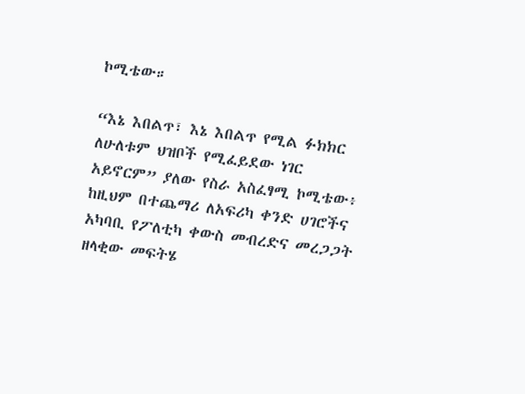ኮሚቴው።

“እኔ እበልጥ፣ እኔ እበልጥ የሚል ፉክክር ለሁለቱም ህዝቦች የሚፈይደው ነገር አይኖርም” ያለው የስራ አስፈፃሚ ኮሚቴው፥ ከዚህም በተጨማሪ ለአፍሪካ ቀንድ ሀገሮችና አካባቢ የፖለቲካ ቀውስ መብረድና መረጋጋት ዘላቂው መፍትሄ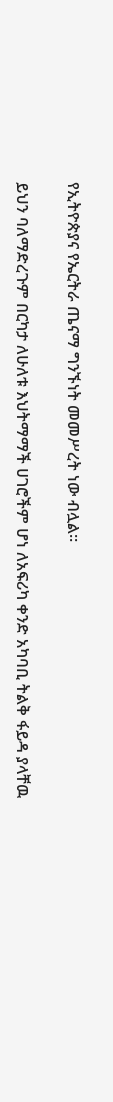የኢትዮጵያና የኤርትራ ጤናማ ግንኙነት መመሥረት ነው ብሏል።

ይህን ባለማድረጉም በርካታ ለሁለቱ እህትማማች ሀገሮችም ሆነ ለአፍሪካ ቀንድ አካባቢ ትልቅ ፋይዳ ያላቸዉ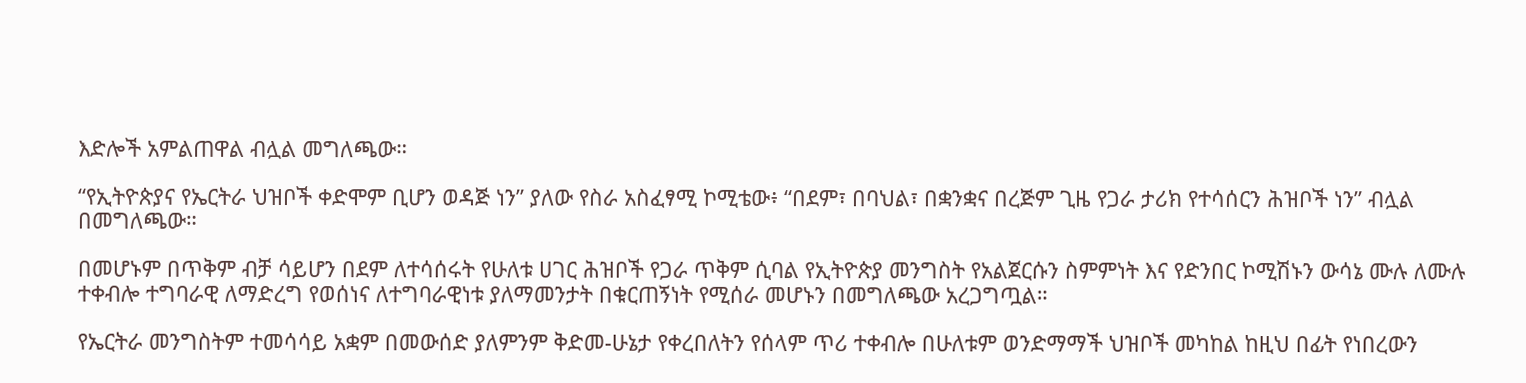እድሎች አምልጠዋል ብሏል መግለጫው።

“የኢትዮጵያና የኤርትራ ህዝቦች ቀድሞም ቢሆን ወዳጅ ነን” ያለው የስራ አስፈፃሚ ኮሚቴው፥ “በደም፣ በባህል፣ በቋንቋና በረጅም ጊዜ የጋራ ታሪክ የተሳሰርን ሕዝቦች ነን” ብሏል በመግለጫው።

በመሆኑም በጥቅም ብቻ ሳይሆን በደም ለተሳሰሩት የሁለቱ ሀገር ሕዝቦች የጋራ ጥቅም ሲባል የኢትዮጵያ መንግስት የአልጀርሱን ስምምነት እና የድንበር ኮሚሽኑን ውሳኔ ሙሉ ለሙሉ ተቀብሎ ተግባራዊ ለማድረግ የወሰነና ለተግባራዊነቱ ያለማመንታት በቁርጠኝነት የሚሰራ መሆኑን በመግለጫው አረጋግጧል።

የኤርትራ መንግስትም ተመሳሳይ አቋም በመውሰድ ያለምንም ቅድመ-ሁኔታ የቀረበለትን የሰላም ጥሪ ተቀብሎ በሁለቱም ወንድማማች ህዝቦች መካከል ከዚህ በፊት የነበረውን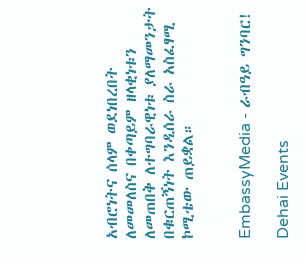አብሮነትና ሰላም ወደነበረበት ለመመለስና በቀጣይም ዘላቂነቱን ለመጠበቅ ለተግባራዊነቱ ያለማመንታት በቁርጠኝነት እንዲሰራ ስራ አስፈፃሚ ኮሚቴው ጠይቋል።


EmbassyMedia - ራብዓይ ግንባር!

Dehai Events